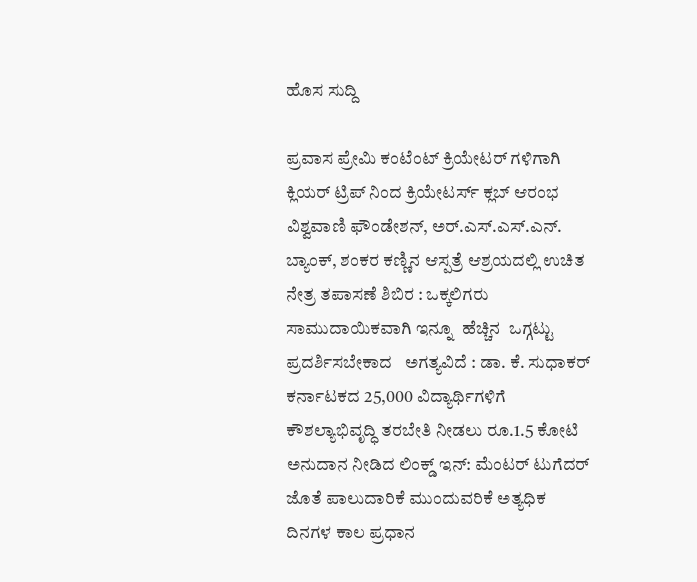ಹೊಸ ಸುದ್ದಿ

ಪ್ರವಾಸ ಪ್ರೇಮಿ ಕಂಟೆಂಟ್ ಕ್ರಿಯೇಟರ್ ಗಳಿಗಾಗಿ ಕ್ಲಿಯರ್‌ ಟ್ರಿಪ್ ನಿಂದ ಕ್ರಿಯೇಟರ್ಸ್ ಕ್ಲಬ್ ಆರಂಭ ವಿಶ್ವವಾಣಿ ಫೌಂಡೇಶನ್, ಅರ್.ಎಸ್.ಎಸ್.ಎನ್. ಬ್ಯಾಂಕ್, ಶಂಕರ ಕಣ್ಣಿನ ಆಸ್ಪತ್ರೆ ಆಶ್ರಯದಲ್ಲಿ ಉಚಿತ ನೇತ್ರ ತಪಾಸಣೆ ಶಿಬಿರ : ಒಕ್ಕಲಿಗರು  ಸಾಮುದಾಯಿಕವಾಗಿ ಇನ್ನೂ  ಹೆಚ್ಚಿನ  ಒಗ್ಗಟ್ಟು ಪ್ರದರ್ಶಿಸಬೇಕಾದ   ಅಗತ್ಯವಿದೆ : ಡಾ. ಕೆ. ಸುಧಾಕರ್ ಕರ್ನಾಟಕದ 25,000 ವಿದ್ಯಾರ್ಥಿಗಳಿಗೆ ಕೌಶಲ್ಯಾಭಿವೃದ್ಧಿ ತರಬೇತಿ ನೀಡಲು ರೂ.1.5 ಕೋಟಿ ಅನುದಾನ ನೀಡಿದ ಲಿಂಕ್ಡ್‌ ಇನ್: ಮೆಂಟರ್ ಟುಗೆದರ್ ಜೊತೆ ಪಾಲುದಾರಿಕೆ ಮುಂದುವರಿಕೆ ಅತ್ಯಧಿಕ ದಿನಗಳ ಕಾಲ ಪ್ರಧಾನ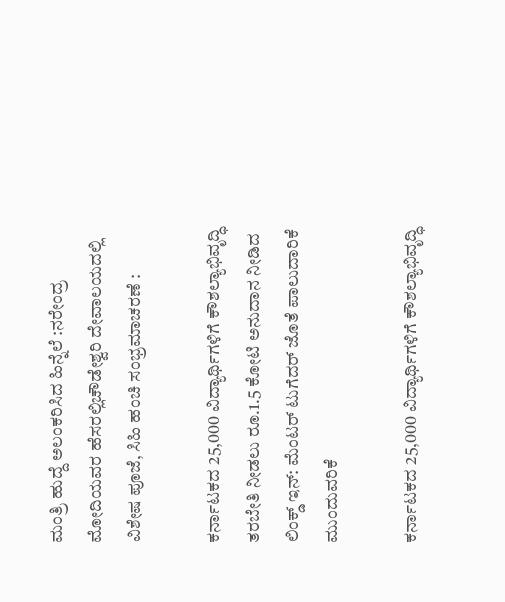ಮಂತ್ರಿ ಹುದ್ದೆ ಅಲಂಕರಿಸಿದ ಹಿನ್ನೆಲೆ :ನರೇಂದ್ರ ಮೋದಿಯವರ ಹೆಸರಲ್ಲಿಚೌಡೇಶ್ವರಿ ದೇವಾಲಯದಲ್ಲಿ ವಿಶೇಷ ಪೂಜೆ, ಸಿಹಿ ಹಂಚಿ ಸಂಭ್ರಮಾಚರಣೆ :

ಕರ್ನಾಟಕದ 25,000 ವಿದ್ಯಾರ್ಥಿಗಳಿಗೆ ಕೌಶಲ್ಯಾಭಿವೃದ್ಧಿ ತರಬೇತಿ ನೀಡಲು ರೂ.1.5 ಕೋಟಿ ಅನುದಾನ ನೀಡಿದ ಲಿಂಕ್ಡ್‌ ಇನ್: ಮೆಂಟರ್ ಟುಗೆದರ್ ಜೊತೆ ಪಾಲುದಾರಿಕೆ ಮುಂದುವರಿಕೆ

ಕರ್ನಾಟಕದ 25,000 ವಿದ್ಯಾರ್ಥಿಗಳಿಗೆ ಕೌಶಲ್ಯಾಭಿವೃದ್ಧಿ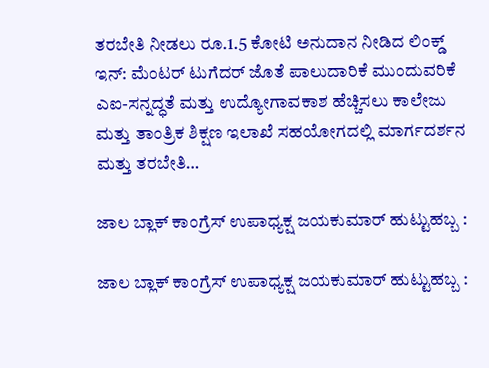ತರಬೇತಿ ನೀಡಲು ರೂ.1.5 ಕೋಟಿ ಅನುದಾನ ನೀಡಿದ ಲಿಂಕ್ಡ್‌ ಇನ್: ಮೆಂಟರ್ ಟುಗೆದರ್ ಜೊತೆ ಪಾಲುದಾರಿಕೆ ಮುಂದುವರಿಕೆ ಎಐ-ಸನ್ನದ್ಧತೆ ಮತ್ತು ಉದ್ಯೋಗಾವಕಾಶ ಹೆಚ್ಚಿಸಲು ಕಾಲೇಜು ಮತ್ತು ತಾಂತ್ರಿಕ ಶಿಕ್ಷಣ ಇಲಾಖೆ ಸಹಯೋಗದಲ್ಲಿ ಮಾರ್ಗದರ್ಶನ ಮತ್ತು ತರಬೇತಿ…

ಜಾಲ ಬ್ಲಾಕ್ ಕಾಂಗ್ರೆಸ್ ಉಪಾಧ್ಯಕ್ಷ ಜಯಕುಮಾರ್ ಹುಟ್ಟುಹಬ್ಬ :

ಜಾಲ ಬ್ಲಾಕ್ ಕಾಂಗ್ರೆಸ್ ಉಪಾಧ್ಯಕ್ಷ ಜಯಕುಮಾರ್ ಹುಟ್ಟುಹಬ್ಬ :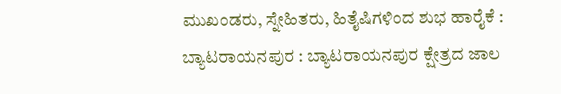ಮುಖಂಡರು, ಸ್ನೇಹಿತರು, ಹಿತೈಷಿಗಳಿಂದ ಶುಭ ಹಾರೈಕೆ : ಬ್ಯಾಟರಾಯನಪುರ : ಬ್ಯಾಟರಾಯನಪುರ ಕ್ಷೇತ್ರದ ಜಾಲ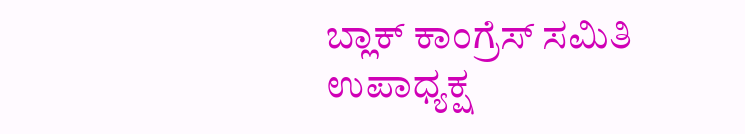ಬ್ಲಾಕ್ ಕಾಂಗ್ರೆಸ್ ಸಮಿತಿ ಉಪಾಧ್ಯಕ್ಷ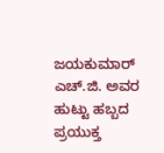ಜಯಕುಮಾರ್ ಎಚ್‌.ಜಿ. ಅವರ ಹುಟ್ಟು ಹಬ್ಬದ ಪ್ರಯುಕ್ತ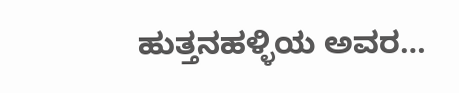ಹುತ್ತನಹಳ್ಳಿಯ ಅವರ…